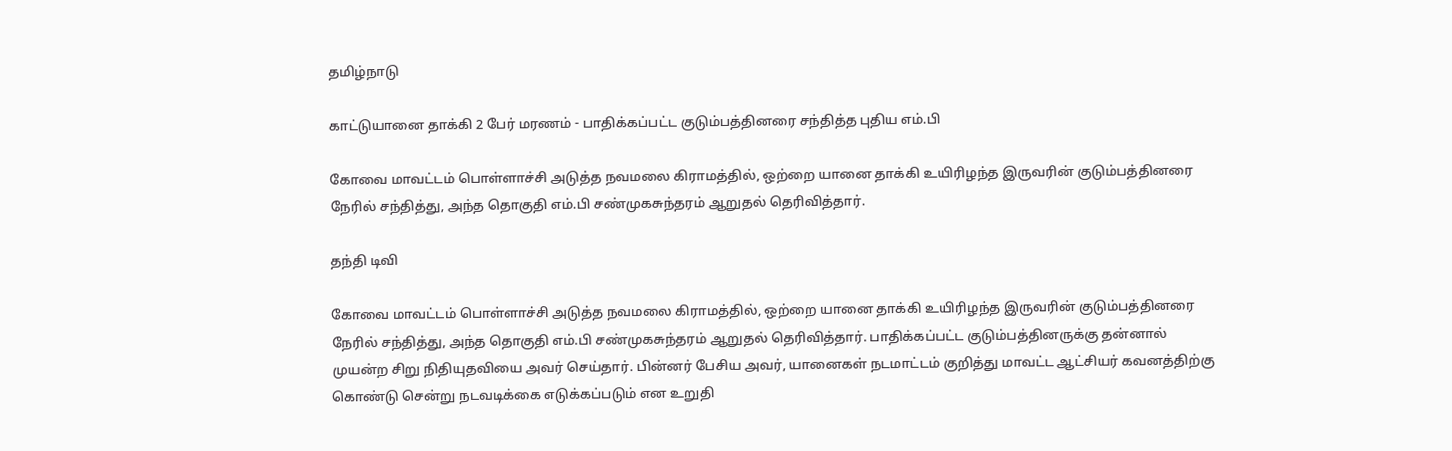தமிழ்நாடு

காட்டுயானை தாக்கி 2 பேர் மரணம் - பாதிக்கப்பட்ட குடும்பத்தினரை சந்தித்த புதிய எம்.பி

கோவை மாவட்டம் பொள்ளாச்சி அடுத்த நவமலை கிராமத்தில், ஒற்றை யானை தாக்கி உயிரிழந்த இருவரின் குடும்பத்தினரை நேரில் சந்தித்து, அந்த தொகுதி எம்.பி சண்முகசுந்தரம் ஆறுதல் தெரிவித்தார்.

தந்தி டிவி

கோவை மாவட்டம் பொள்ளாச்சி அடுத்த நவமலை கிராமத்தில், ஒற்றை யானை தாக்கி உயிரிழந்த இருவரின் குடும்பத்தினரை நேரில் சந்தித்து, அந்த தொகுதி எம்.பி சண்முகசுந்தரம் ஆறுதல் தெரிவித்தார். பாதிக்கப்பட்ட குடும்பத்தினருக்கு தன்னால் முயன்ற சிறு நிதியுதவியை அவர் செய்தார். பின்னர் பேசிய அவர், யானைகள் நடமாட்டம் குறித்து மாவட்ட ஆட்சியர் கவனத்திற்கு கொண்டு சென்று நடவடிக்கை எடுக்கப்படும் என உறுதி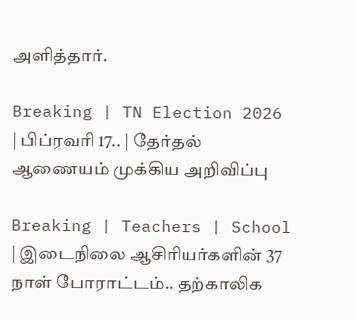அளித்தார்.

Breaking | TN Election 2026 | பிப்ரவரி 17.. | தேர்தல் ஆணையம் முக்கிய அறிவிப்பு

Breaking | Teachers | School | இடைநிலை ஆசிரியர்களின் 37 நாள் போராட்டம்.. தற்காலிக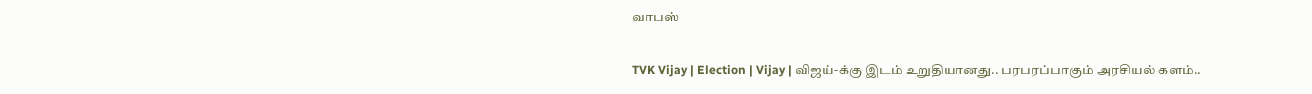வாபஸ்

TVK Vijay | Election | Vijay | விஜய்-க்கு இடம் உறுதியானது.. பரபரப்பாகும் அரசியல் களம்..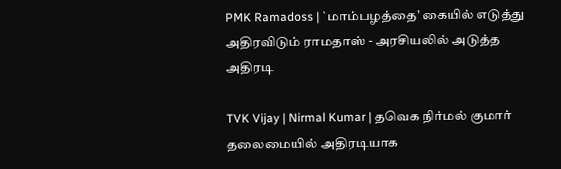PMK Ramadoss | `மாம்பழத்தை’ கையில் எடுத்து அதிரவிடும் ராமதாஸ் - அரசியலில் அடுத்த அதிரடி

TVK Vijay | Nirmal Kumar | தவெக நிர்மல் குமார் தலைமையில் அதிரடியாக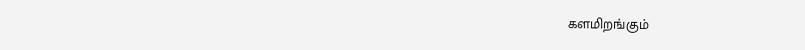களமிறங்கும்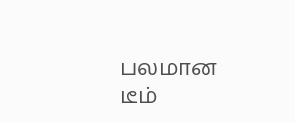பலமான டீம்